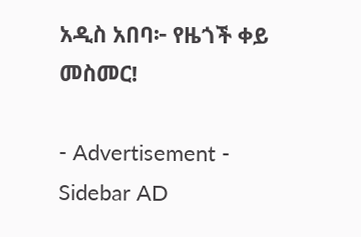አዲስ አበባ፦ የዜጎች ቀይ መስመር!

- Advertisement -
Sidebar AD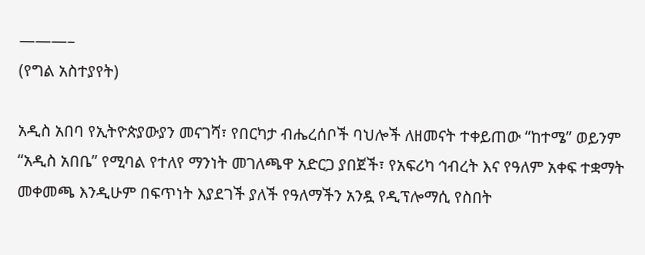———–
(የግል አስተያየት)

አዲስ አበባ የኢትዮጵያውያን መናገሻ፣ የበርካታ ብሔረሰቦች ባህሎች ለዘመናት ተቀይጠው “ከተሜ” ወይንም “አዲስ አበቤ” የሚባል የተለየ ማንነት መገለጫዋ አድርጋ ያበጀች፣ የአፍሪካ ኅብረት እና የዓለም አቀፍ ተቋማት መቀመጫ እንዲሁም በፍጥነት እያደገች ያለች የዓለማችን አንዷ የዲፕሎማሲ የስበት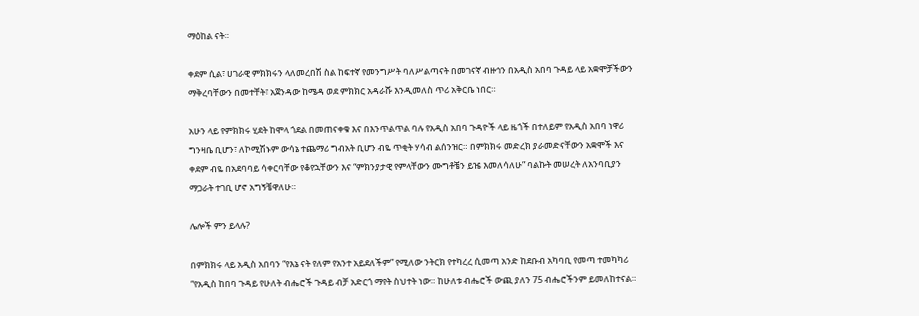ማዕከል ናት።

ቀደም ሲል፣ ሀገራዊ ምክክሩን ላለመረበሽ ስል ከፍተኛ የመንግሥት ባለሥልጣናት በመገናኛ ብዙኅን በአዲስ አበባ ጉዳይ ላይ አቋሞቻችውን ማቅረባቸውን በመተቸት፣ አጀንዳው ከሜዳ ወደ ምክክር አዳራሹ እንዲመለስ ጥሪ አቅርቤ ነበር።

አሁን ላይ የምክክሩ ሂደት ከሞላ ጎደል በመጠናቀቁ እና በእንጥልጥል ባሉ የአዲስ አበባ ጉዳዮች ላይ ዜጎች በተለይም የአዲስ አበባ ነዋሪ ግንዛቤ ቢሆን፣ ለኮሚሽኑም ውሳኔ ተጨማሪ ግብአት ቢሆን ብዬ ጥቂት ሃሳብ ልሰንዝር። በምክክሩ መድረክ ያራመድናቸውን አቋሞች እና ቀደም ብዬ በአደባባይ ሳቀርባቸው የቆየኋቸውን እና “ምክንያታዊ የምላቸውን ሙግቶቼን ይዤ እመለሳለሁ” ባልኩት መሠረት ለአንባቢያን ማጋራት ተገቢ ሆኖ አግኝቼዋለሁ።

ሌሎች ምን ይላሉ?

በምክክሩ ላይ አዲስ አበባን “የእኔ ናት የለም የአንተ አይደለችም” የሚለው ንትርክ የተካረረ ሲመጣ አንድ ከደቡብ አካባቢ የመጣ ተመካካሪ “የአዲስ ከበባ ጉዳይ የሁለት ብሔሮች ጉዳይ ብቻ አድርጎ ማየት ስህተት ነው። ከሁለቱ ብሔሮች ውጪ ያለን 75 ብሔሮችንም ይመለከተናል።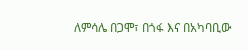ለምሳሌ በጋሞ፣ በጎፋ እና በአካባቢው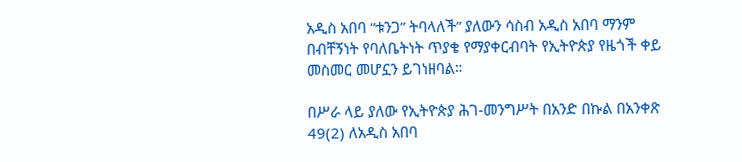አዲስ አበባ “ቱንጋ” ትባላለች” ያለውን ሳስብ አዲስ አበባ ማንም በብቸኝነት የባለቤትነት ጥያቄ የማያቀርብባት የኢትዮጵያ የዜጎች ቀይ መስመር መሆኗን ይገነዘባል።

በሥራ ላይ ያለው የኢትዮጵያ ሕገ-መንግሥት በአንድ በኩል በአንቀጽ 49(2) ለአዲስ አበባ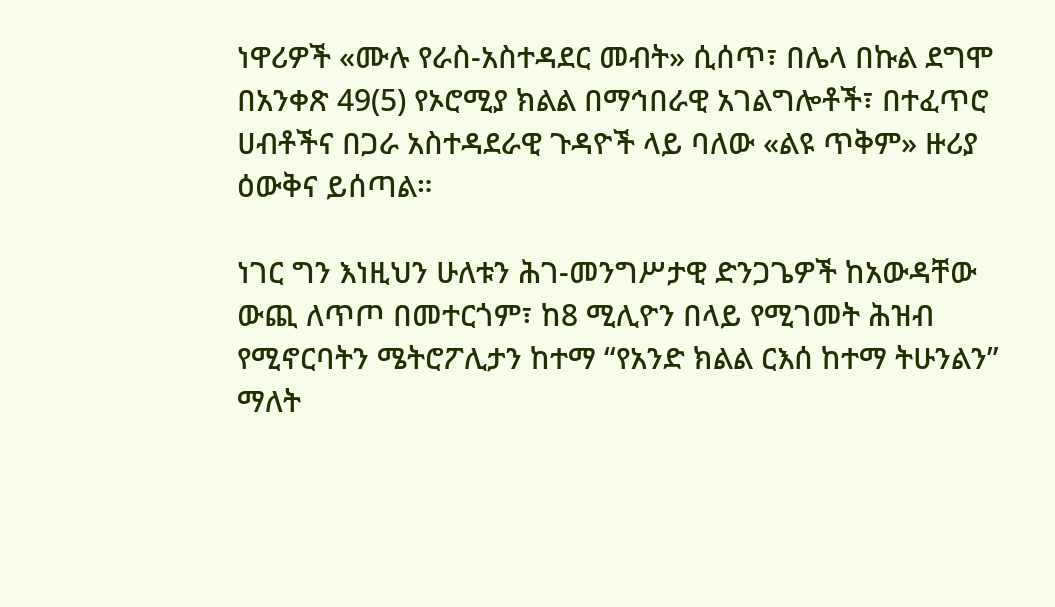ነዋሪዎች «ሙሉ የራስ-አስተዳደር መብት» ሲሰጥ፣ በሌላ በኩል ደግሞ በአንቀጽ 49(5) የኦሮሚያ ክልል በማኅበራዊ አገልግሎቶች፣ በተፈጥሮ ሀብቶችና በጋራ አስተዳደራዊ ጉዳዮች ላይ ባለው «ልዩ ጥቅም» ዙሪያ ዕውቅና ይሰጣል።

ነገር ግን እነዚህን ሁለቱን ሕገ-መንግሥታዊ ድንጋጌዎች ከአውዳቸው ውጪ ለጥጦ በመተርጎም፣ ከ8 ሚሊዮን በላይ የሚገመት ሕዝብ የሚኖርባትን ሜትሮፖሊታን ከተማ “የአንድ ክልል ርእሰ ከተማ ትሁንልን” ማለት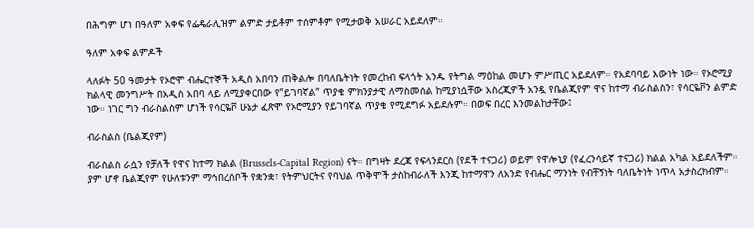በሕግም ሆነ በዓለም አቀፍ የፌዴራሊዝም ልምድ ታይቶም ተሰምቶም የሚታወቅ አሠራር አይደለም።

ዓለም አቀፍ ልምዶች

ላለፉት 50 ዓመታት የኦሮሞ ብሔርተኞች አዲስ አበባን ጠቅልሎ በባለቤትነት የመረከብ ፍላጎት አንዱ የትግል ማዕከል መሆኑ ምሥጢር አይደለም። የአደባባይ እውነት ነው። የኦሮሚያ ክልላዊ መንግሥት በአዲስ አበባ ላይ ለሚያቀርበው የ”ይገባኛል” ጥያቄ ምክንያታዊ ለማስመሰል ከሚያነሷቸው አስረጂዎች አንዷ የቤልጂየም ዋና ከተማ ብራስልስን፣ የሳርዬቮን ልምድ ነው። ነገር ግን ብራስልስም ሆነች የሳርዬቮ ሁኔታ ፈጽሞ የኦሮሚያን የይገባኛል ጥያቄ የሚደግፉ አይደሉም። በወፍ በረር እንመልከታቸው፤

ብራስልስ (ቤልጂየም)

ብራስልስ ራሷን የቻለች የዋና ከተማ ክልል (Brussels-Capital Region) ናት። በግዛት ደረጃ የፍላንደርስ (የደች ተናጋሪ) ወይም የዋሎኒያ (የፈረንሳይኛ ተናጋሪ) ክልል አካል አይደለችም። ያም ሆኖ ቤልጂየም የሁለቱንም ማኅበረሰቦች የቋንቋ፣ የትምህርትና የባህል ጥቅሞች ታስከብራለች እንጂ ከተማዋን ለአንድ የብሔር ማንነት የብቸኝነት ባለቤትነት ነጥላ አታስረክብም።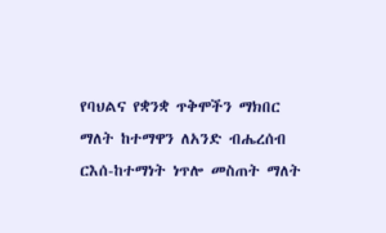የባህልና የቋንቋ ጥቅሞችን ማክበር ማለት ከተማዋን ለአንድ ብሔረሰብ ርእሰ-ከተማነት ነጥሎ መስጠት ማለት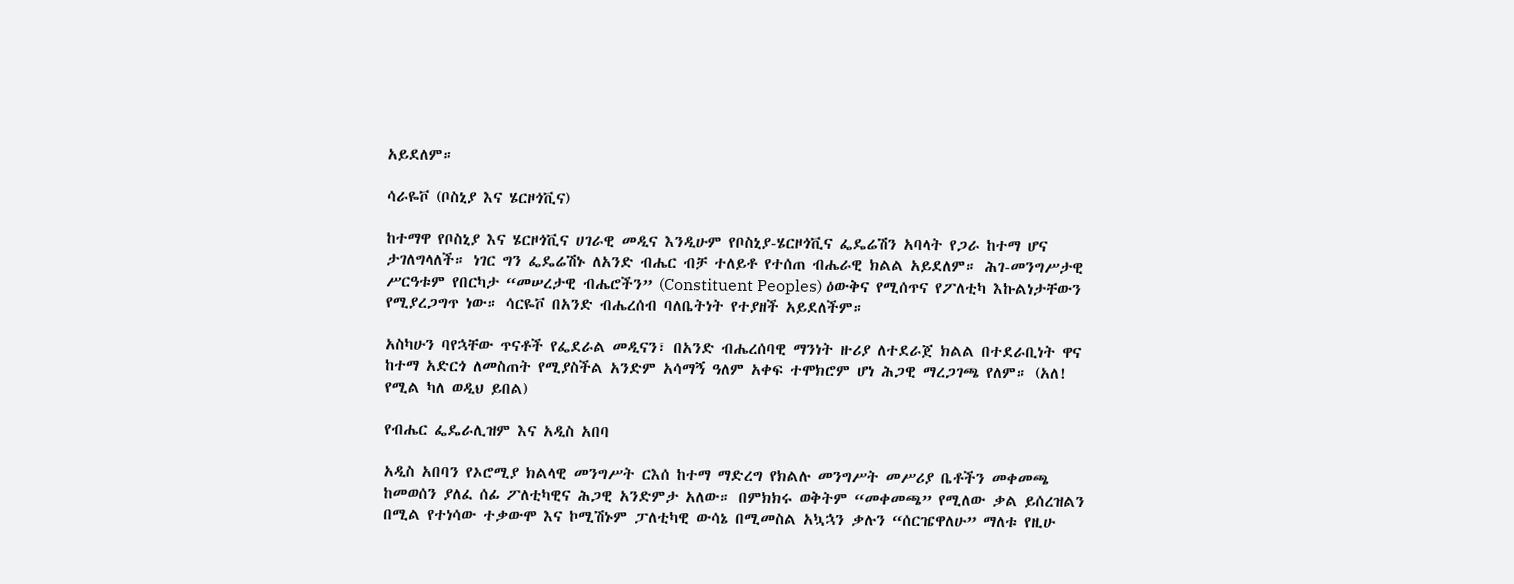አይደለም።

ሳራዬቮ (ቦስኒያ እና ሄርዞጎቪና)

ከተማዋ የቦስኒያ እና ሄርዞጎቪና ሀገራዊ መዲና እንዲሁም የቦስኒያ-ሄርዞጎቪና ፌዴሬሽን አባላት የጋራ ከተማ ሆና ታገለግላለች። ነገር ግን ፌዴሬሽኑ ለአንድ ብሔር ብቻ ተለይቶ የተሰጠ ብሔራዊ ክልል አይደለም። ሕገ-መንግሥታዊ ሥርዓቱም የበርካታ “መሠረታዊ ብሔሮችን” (Constituent Peoples) ዕውቅና የሚሰጥና የፖለቲካ እኩልነታቸውን የሚያረጋግጥ ነው። ሳርዬቮ በአንድ ብሔረሰብ ባለቤትነት የተያዘች አይደለችም።

አስካሁን ባየኋቸው ጥናቶች የፌደራል መዲናን፣ በአንድ ብሔረሰባዊ ማንነት ዙሪያ ለተደራጀ ክልል በተደራቢነት ዋና ከተማ አድርጎ ለመስጠት የሚያስችል አንድም አሳማኝ ዓለም አቀፍ ተሞክሮም ሆነ ሕጋዊ ማረጋገጫ የለም። (አለ! የሚል ካለ ወዲህ ይበል)

የብሔር ፌዴራሊዝም እና አዲስ አበባ

አዲስ አበባን የኦሮሚያ ክልላዊ መንግሥት ርእሰ ከተማ ማድረግ የክልሉ መንግሥት መሥሪያ ቤቶችን መቀመጫ ከመወሰን ያለፈ ሰፊ ፖለቲካዊና ሕጋዊ አንድምታ አለው። በምክክሩ ወቅትም “መቀመጫ” የሚለው ቃል ይሰረዝልን በሚል የተነሳው ተቃውሞ እና ኮሚሽኑም ፓለቲካዊ ውሳኔ በሚመስል አኳኋን ቃሉን “ሰርዤዋለሁ” ማለቱ የዚሁ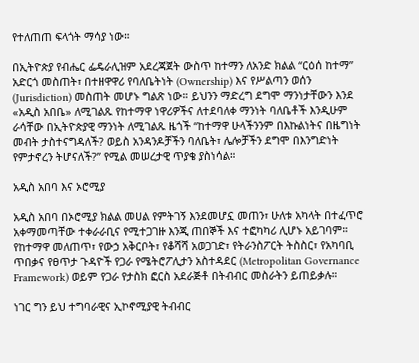የተለጠጠ ፍላጎት ማሳያ ነው።

በኢትዮጵያ የብሔር ፌዴራሊዝም አደረጃጀት ውስጥ ከተማን ለአንድ ክልል “ርዕሰ ከተማ” አድርጎ መስጠት፣ በተዘዋዋሪ የባለቤትነት (Ownership) እና የሥልጣን ወሰን (Jurisdiction) መስጠት መሆኑ ግልጽ ነው። ይህንን ማድረግ ደግሞ ማንነታቸውን እንደ «አዲስ አበቤ» ለሚገልጹ የከተማዋ ነዋሪዎችና ለተደባለቀ ማንነት ባለቤቶች እንዲሁም ራሳቸው በኢትዮጵያዊ ማንነት ለሚገልጹ ዜጎች “ከተማዋ ሁላችንንም በእኩልነትና በዜግነት መብት ታስተናግዳለች? ወይስ አንዳንዶቻችን ባለቤት፣ ሌሎቻችን ደግሞ በእንግድነት የምታኖረን ትሆናለች?” የሚል መሠረታዊ ጥያቄ ያስነሳል።

አዲስ አበባ እና ኦሮሚያ

አዲስ አበባ በኦሮሚያ ክልል መሀል የምትገኝ እንደመሆኗ መጠን፣ ሁለቱ አካላት በተፈጥሮ አቀማመጣቸው ተቀራራቢና የሚተጋገዙ እንጂ ጠበኞች እና ተፎካካሪ ሊሆኑ አይገባም። የከተማዋ መለጠጥ፣ የውኃ አቅርቦት፣ የቆሻሻ አወጋገድ፣ የትራንስፖርት ትስስር፣ የአካባቢ ጥበቃና የፀጥታ ጉዳዮች የጋራ የሜትሮፖሊታን አስተዳደር (Metropolitan Governance Framework) ወይም የጋራ የታስክ ፎርስ አደራጅቶ በትብብር መስራትን ይጠይቃሉ።

ነገር ግን ይህ ተግባራዊና ኢኮኖሚያዊ ትብብር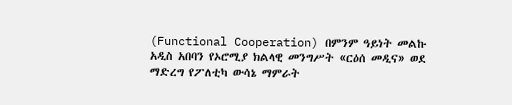(Functional Cooperation) በምንም ዓይነት መልኩ አዲስ አበባን የኦሮሚያ ክልላዊ መንግሥት «ርዕሰ መዲና» ወደ ማድረግ የፖለቲካ ውሳኔ ማምራት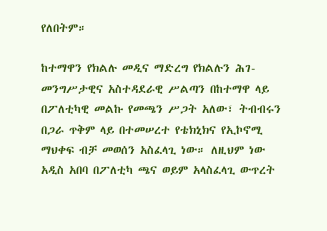የለበትም።

ከተማዋን የክልሉ መዲና ማድረግ የክልሉን ሕገ-መንግሥታዊና አስተዳደራዊ ሥልጣን በከተማዋ ላይ በፖለቲካዊ መልኩ የመጫን ሥጋት አለው፣ ትብብሩን በጋራ ጥቅም ላይ በተመሠረተ የቴክኒክና የኢኮኖሚ ማህቀፍ ብቻ መወሰን አስፈላጊ ነው። ለዚህም ነው አዲስ አበባ በፖለቲካ ጫና ወይም አላስፈላጊ ውጥረት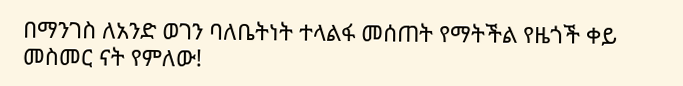በማንገስ ለአንድ ወገን ባለቤትነት ተላልፋ መሰጠት የማትችል የዜጎች ቀይ መስመር ናት የምለው!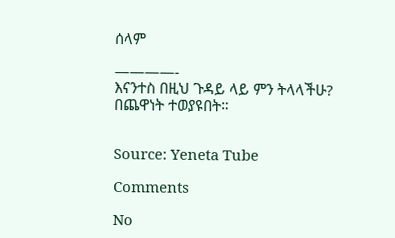ሰላም

————-
እናንተስ በዚህ ጉዳይ ላይ ምን ትላላችሁ?
በጨዋነት ተወያዩበት።


Source: Yeneta Tube

Comments

No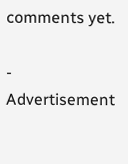comments yet.

- Advertisement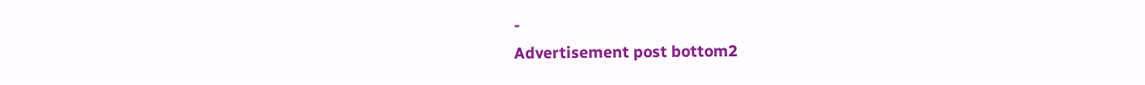-
Advertisement post bottom2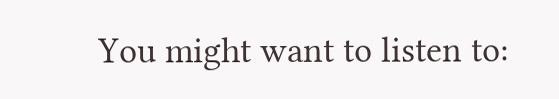You might want to listen to: